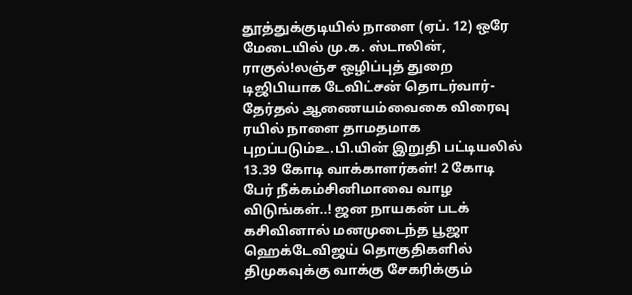தூத்துக்குடியில் நாளை (ஏப். 12) ஒரே மேடையில் மு.க. ஸ்டாலின், ராகுல்!லஞ்ச ஒழிப்புத் துறை டிஜிபியாக டேவிட்சன் தொடர்வார்- தேர்தல் ஆணையம்வைகை விரைவு ரயில் நாளை தாமதமாக புறப்படும்உ.பி.யின் இறுதி பட்டியலில் 13.39 கோடி வாக்காளர்கள்! 2 கோடி பேர் நீக்கம்சினிமாவை வாழ விடுங்கள்..! ஜன நாயகன் படக் கசிவினால் மனமுடைந்த பூஜா ஹெக்டேவிஜய் தொகுதிகளில் திமுகவுக்கு வாக்கு சேகரிக்கும்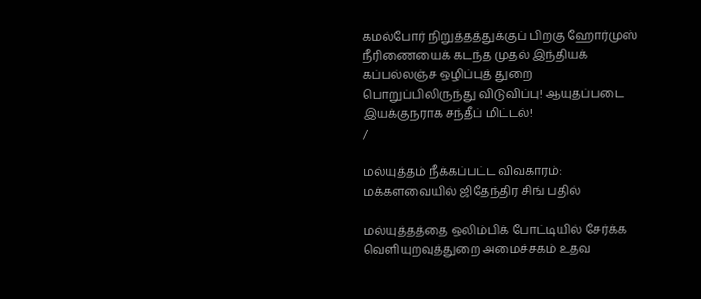கமல்போர் நிறுத்தத்துக்குப் பிறகு ஹோர்முஸ் நீரிணையைக் கடந்த முதல் இந்தியக் கப்பல்லஞ்ச ஒழிப்புத் துறை பொறுப்பிலிருந்து விடுவிப்பு! ஆயுதப்படை இயக்குநராக சந்தீப் மிட்டல்!
/

மல்யுத்தம் நீக்கப்பட்ட விவகாரம்: மக்களவையில் ஜிதேந்திர சிங் பதில்

மல்யுத்தத்தை ஒலிம்பிக் போட்டியில் சேர்க்க வெளியுறவுத்துறை அமைச்சகம் உதவ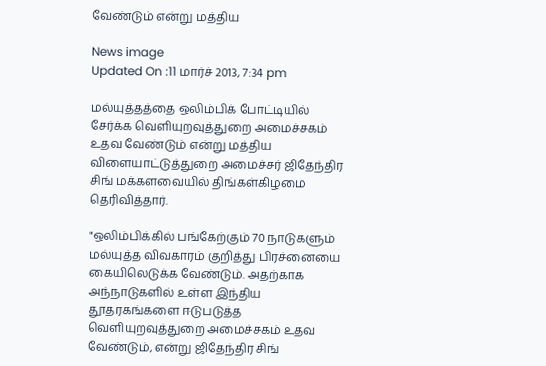வேண்டும் என்று மத்திய

News image
Updated On :11 மார்ச் 2013, 7:34 pm

மல்யுத்தத்தை ஒலிம்பிக் போட்டியில் சேர்க்க வெளியுறவுத்துறை அமைச்சகம் உதவ வேண்டும் என்று மத்திய விளையாட்டுத்துறை அமைச்சர் ஜிதேந்திர சிங் மக்களவையில் திங்கள்கிழமை தெரிவித்தார்.

"ஒலிம்பிக்கில் பங்கேற்கும் 70 நாடுகளும் மல்யுத்த விவகாரம் குறித்து பிரச்னையை கையிலெடுக்க வேண்டும். அதற்காக அந்நாடுகளில் உள்ள இந்திய தூதரகங்களை ஈடுபடுத்த வெளியுறவுத்துறை அமைச்சகம் உதவ வேண்டும், என்று ஜிதேந்திர சிங்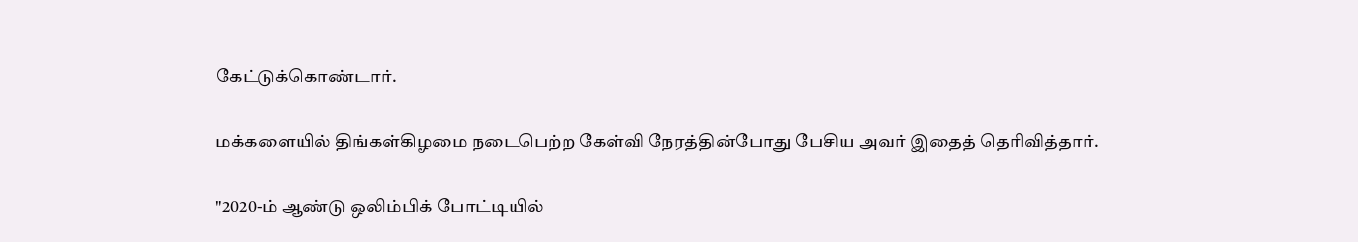கேட்டுக்கொண்டார்.

மக்களையில் திங்கள்கிழமை நடைபெற்ற கேள்வி நேரத்தின்போது பேசிய அவர் இதைத் தெரிவித்தார்.

"2020-ம் ஆண்டு ஒலிம்பிக் போட்டியில்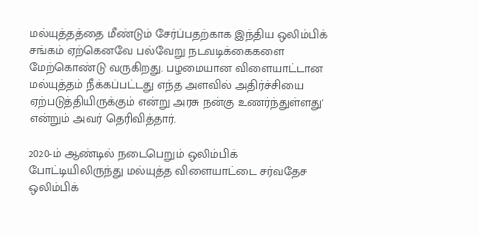மல்யுத்தத்தை மீண்டும் சேர்ப்பதற்காக இந்திய ஒலிம்பிக் சங்கம் ஏற்கெனவே பல்வேறு நடவடிக்கைகளை மேற்கொண்டு வருகிறது. பழமையான விளையாட்டான மல்யுத்தம் நீக்கப்பட்டது எந்த அளவில் அதிர்ச்சியை ஏற்படுத்தியிருக்கும் என்று அரசு நன்கு உணர்ந்துள்ளது' என்றும் அவர் தெரிவித்தார்.

2020-ம் ஆண்டில் நடைபெறும் ஒலிம்பிக் போட்டியிலிருந்து மல்யுத்த விளையாட்டை சர்வதேச ஒலிம்பிக்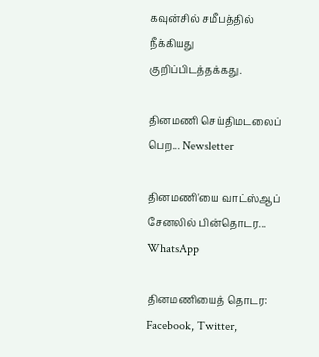கவுன்சில் சமீபத்தில் நீக்கியது குறிப்பிடத்தக்கது.

தினமணி செய்திமடலைப் பெற... Newsletter

தினமணி'யை வாட்ஸ்ஆப் சேனலில் பின்தொடர... WhatsApp

தினமணியைத் தொடர: Facebook, Twitter,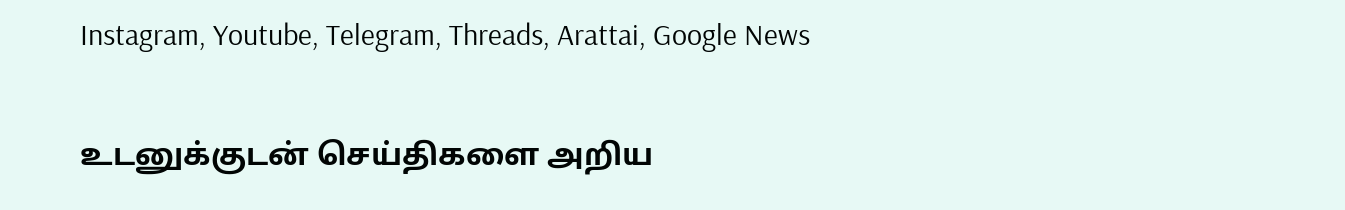Instagram, Youtube, Telegram, Threads, Arattai, Google News

உடனுக்குடன் செய்திகளை அறிய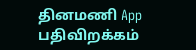தினமணி App பதிவிறக்கம்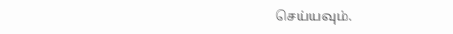செய்யவும்.